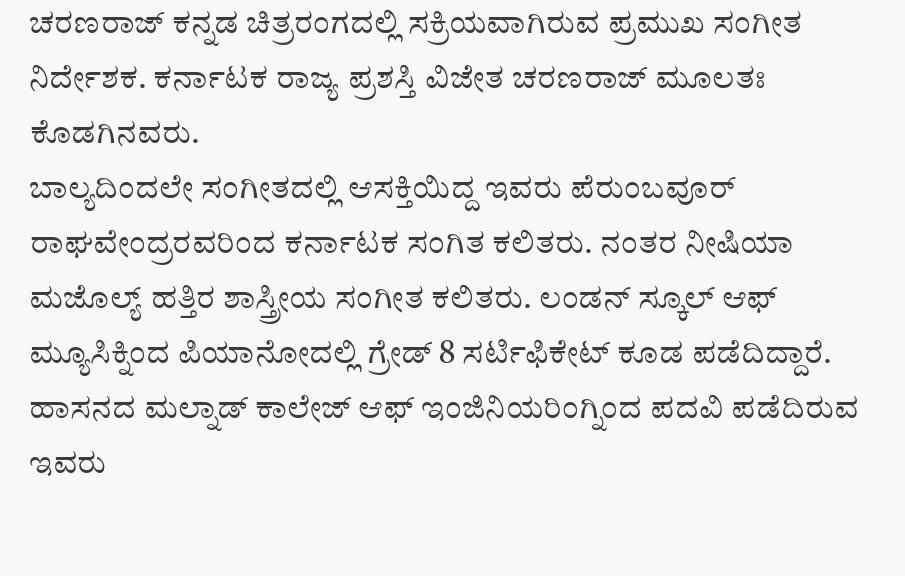ಚರಣರಾಜ್ ಕನ್ನಡ ಚಿತ್ರರಂಗದಲ್ಲಿ ಸಕ್ರಿಯವಾಗಿರುವ ಪ್ರಮುಖ ಸಂಗೀತ ನಿರ್ದೇಶಕ. ಕರ್ನಾಟಕ ರಾಜ್ಯ ಪ್ರಶಸ್ತಿ ವಿಜೇತ ಚರಣರಾಜ್ ಮೂಲತಃ ಕೊಡಗಿನವರು.
ಬಾಲ್ಯದಿಂದಲೇ ಸಂಗೀತದಲ್ಲಿ ಆಸಕ್ತಿಯಿದ್ದ ಇವರು ಪೆರುಂಬವೂರ್ ರಾಘವೇಂದ್ರರವರಿಂದ ಕರ್ನಾಟಕ ಸಂಗಿತ ಕಲಿತರು. ನಂತರ ನೀಷಿಯಾ ಮಜೊಲ್ಯ್ ಹತ್ತಿರ ಶಾಸ್ತ್ರೀಯ ಸಂಗೀತ ಕಲಿತರು. ಲಂಡನ್ ಸ್ಕೂಲ್ ಆಫ್ ಮ್ಯೂಸಿಕ್ನಿಂದ ಪಿಯಾನೋದಲ್ಲಿ ಗ್ರೇಡ್ 8 ಸರ್ಟಿಫಿಕೇಟ್ ಕೂಡ ಪಡೆದಿದ್ದಾರೆ.
ಹಾಸನದ ಮಲ್ನಾಡ್ ಕಾಲೇಜ್ ಆಫ್ ಇಂಜಿನಿಯರಿಂಗ್ನಿಂದ ಪದವಿ ಪಡೆದಿರುವ ಇವರು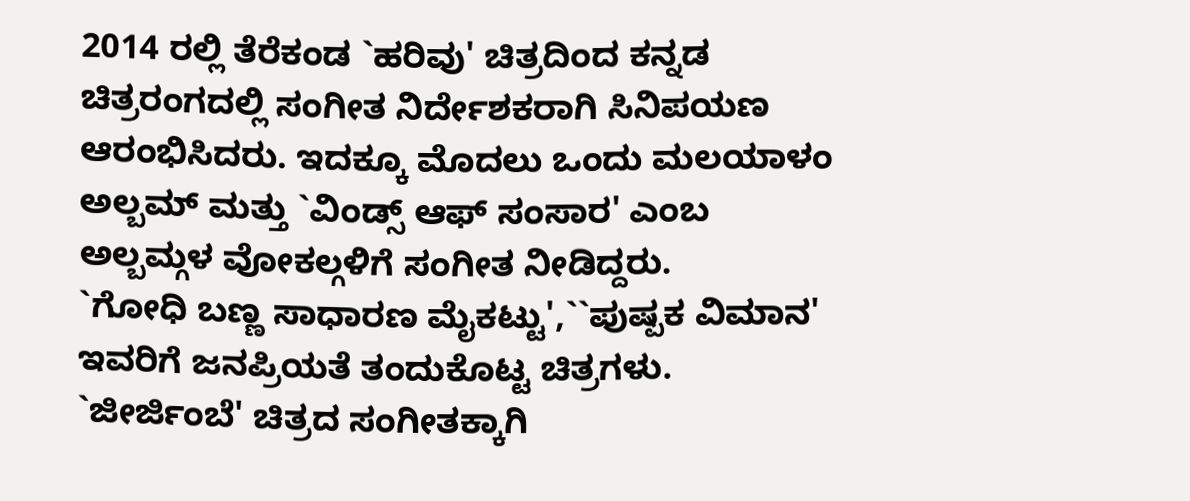2014 ರಲ್ಲಿ ತೆರೆಕಂಡ `ಹರಿವು' ಚಿತ್ರದಿಂದ ಕನ್ನಡ ಚಿತ್ರರಂಗದಲ್ಲಿ ಸಂಗೀತ ನಿರ್ದೇಶಕರಾಗಿ ಸಿನಿಪಯಣ ಆರಂಭಿಸಿದರು. ಇದಕ್ಕೂ ಮೊದಲು ಒಂದು ಮಲಯಾಳಂ ಅಲ್ಬಮ್ ಮತ್ತು `ವಿಂಡ್ಸ್ ಆಫ್ ಸಂಸಾರ' ಎಂಬ ಅಲ್ಬಮ್ಗಳ ವೋಕಲ್ಗಳಿಗೆ ಸಂಗೀತ ನೀಡಿದ್ದರು.
`ಗೋಧಿ ಬಣ್ಣ ಸಾಧಾರಣ ಮೈಕಟ್ಟು',``ಪುಷ್ಪಕ ವಿಮಾನ' ಇವರಿಗೆ ಜನಪ್ರಿಯತೆ ತಂದುಕೊಟ್ಟ ಚಿತ್ರಗಳು. `ಜೀರ್ಜಿಂಬೆ' ಚಿತ್ರದ ಸಂಗೀತಕ್ಕಾಗಿ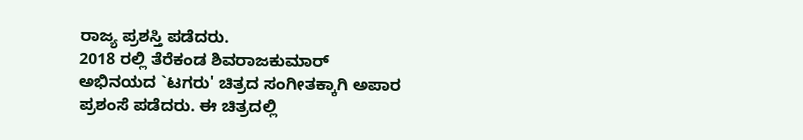ರಾಜ್ಯ ಪ್ರಶಸ್ತಿ ಪಡೆದರು.
2018 ರಲ್ಲಿ ತೆರೆಕಂಡ ಶಿವರಾಜಕುಮಾರ್ ಅಭಿನಯದ `ಟಗರು' ಚಿತ್ರದ ಸಂಗೀತಕ್ಕಾಗಿ ಅಪಾರ ಪ್ರಶಂಸೆ ಪಡೆದರು. ಈ ಚಿತ್ರದಲ್ಲಿ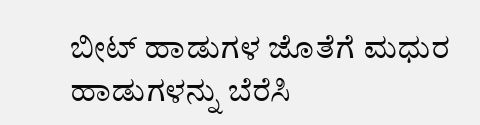ಬೀಟ್ ಹಾಡುಗಳ ಜೊತೆಗೆ ಮಧುರ ಹಾಡುಗಳನ್ನು ಬೆರೆಸಿ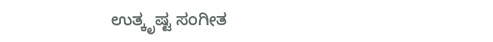ಉತ್ಕೃಷ್ಟ ಸಂಗೀತ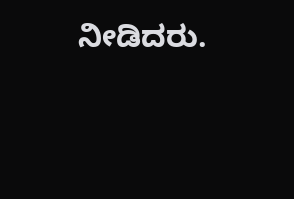ನೀಡಿದರು.